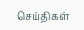செய்திகள்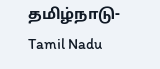தமிழ்நாடு-Tamil Nadu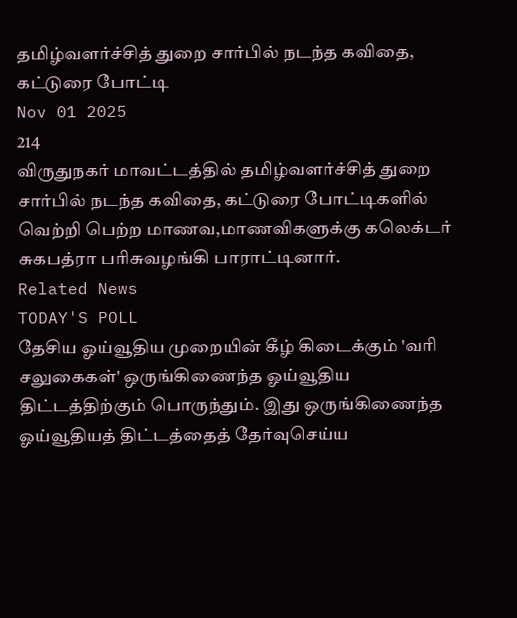தமிழ்வளர்ச்சித் துறை சார்பில் நடந்த கவிதை, கட்டுரை போட்டி
Nov 01 2025
214
விருதுநகர் மாவட்டத்தில் தமிழ்வளர்ச்சித் துறை சார்பில் நடந்த கவிதை, கட்டுரை போட்டிகளில் வெற்றி பெற்ற மாணவ,மாணவிகளுக்கு கலெக்டர் சுகபத்ரா பரிசுவழங்கி பாராட்டினார்.
Related News
TODAY'S POLL
தேசிய ஓய்வூதிய முறையின் கீழ் கிடைக்கும் 'வரி சலுகைகள்' ஒருங்கிணைந்த ஓய்வூதிய திட்டத்திற்கும் பொருந்தும். இது ஒருங்கிணைந்த ஓய்வூதியத் திட்டத்தைத் தேர்வுசெய்ய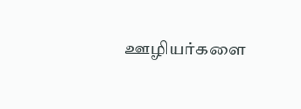ஊழியர்களை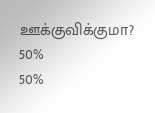ஊக்குவிக்குமா?
50%
50%